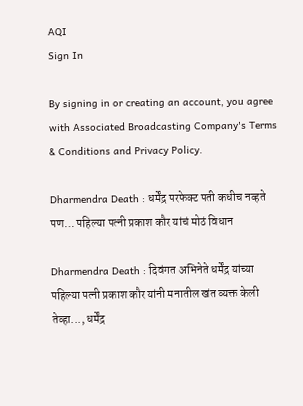AQI
Sign In

By signing in or creating an account, you agree with Associated Broadcasting Company's Terms & Conditions and Privacy Policy.

Dharmendra Death : धर्मेंद्र परफेक्ट पती कधीच नव्हते पण… पहिल्या पत्नी प्रकाश कौर यांचं मोठं विधान

Dharmendra Death : दिवंगत अभिनेते धर्मेंद्र यांच्या पहिल्या पत्नी प्रकाश कौर यांनी मनातील खंत व्यक्त केली तेव्हा..., धर्मेंद्र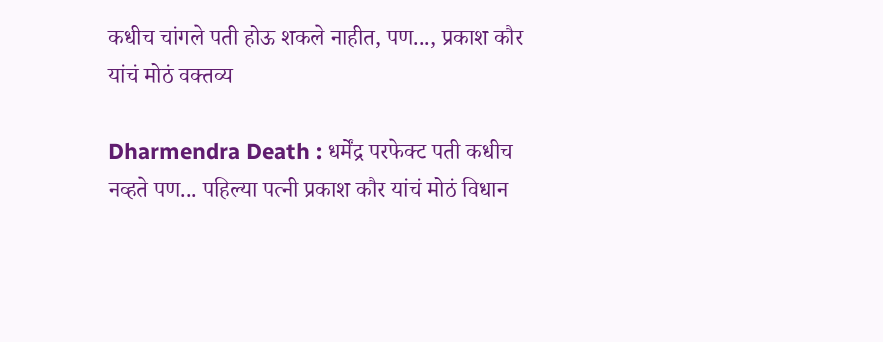कधीच चांगले पती होऊ शकले नाहीत, पण..., प्रकाश कौर यांचं मोठं वक्तव्य

Dharmendra Death : धर्मेंद्र परफेक्ट पती कधीच नव्हते पण... पहिल्या पत्नी प्रकाश कौर यांचं मोठं विधान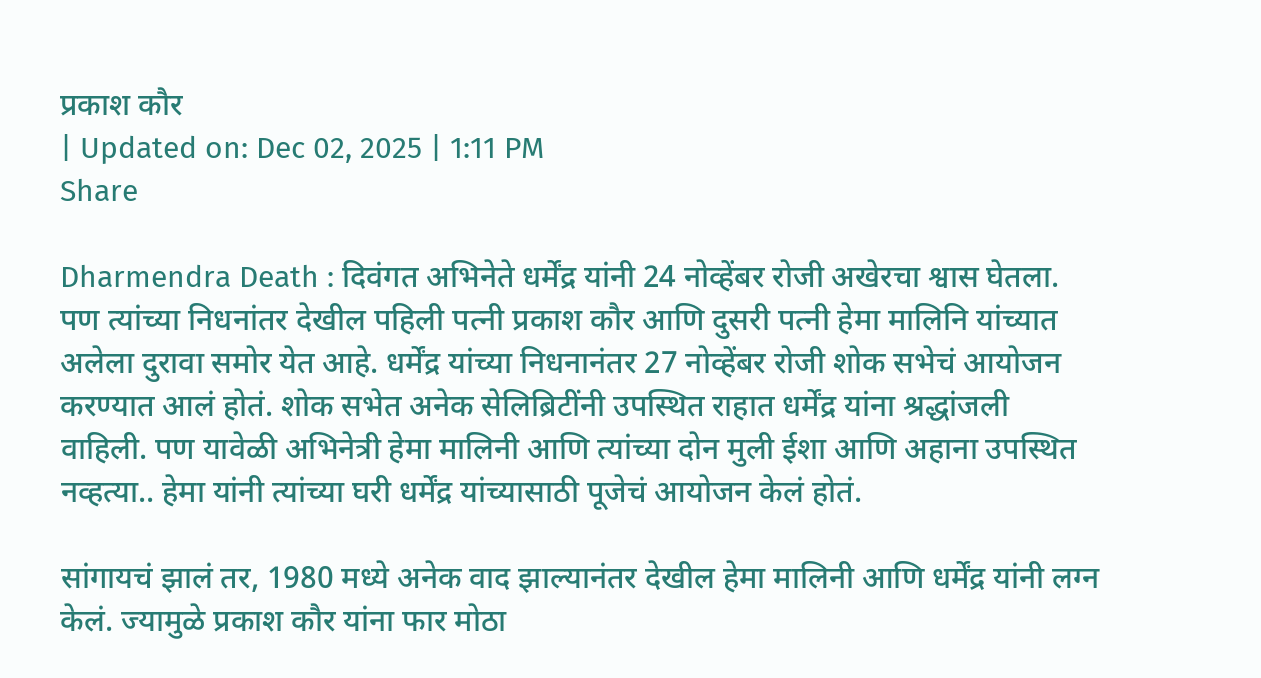प्रकाश कौर
| Updated on: Dec 02, 2025 | 1:11 PM
Share

Dharmendra Death : दिवंगत अभिनेते धर्मेंद्र यांनी 24 नोव्हेंबर रोजी अखेरचा श्वास घेतला. पण त्यांच्या निधनांतर देखील पहिली पत्नी प्रकाश कौर आणि दुसरी पत्नी हेमा मालिनि यांच्यात अलेला दुरावा समोर येत आहे. धर्मेंद्र यांच्या निधनानंतर 27 नोव्हेंबर रोजी शोक सभेचं आयोजन करण्यात आलं होतं. शोक सभेत अनेक सेलिब्रिटींनी उपस्थित राहात धर्मेंद्र यांना श्रद्धांजली वाहिली. पण यावेळी अभिनेत्री हेमा मालिनी आणि त्यांच्या दोन मुली ईशा आणि अहाना उपस्थित नव्हत्या.. हेमा यांनी त्यांच्या घरी धर्मेंद्र यांच्यासाठी पूजेचं आयोजन केलं होतं.

सांगायचं झालं तर, 1980 मध्ये अनेक वाद झाल्यानंतर देखील हेमा मालिनी आणि धर्मेंद्र यांनी लग्न केलं. ज्यामुळे प्रकाश कौर यांना फार मोठा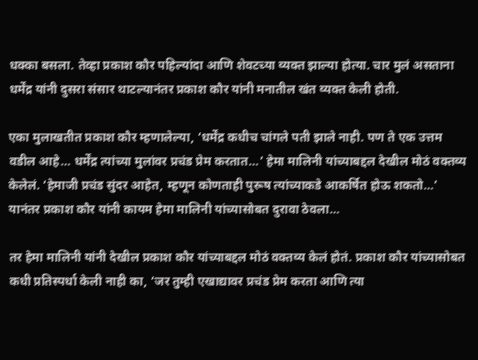धक्का बसला. तेव्हा प्रकाश कौर पहिल्यांदा आणि शेवटच्या व्यक्त झाल्या होत्या. चार मुलं असताना धर्मेंद्र यांनी दुसरा संसार थाटल्यानंतर प्रकाश कौर यांनी मनातील खंत व्यक्त केली होती.

एका मुलाखतीत प्रकाश कौर म्हणालेल्या, ‘धर्मेंद्र कधीच चांगले पती झाले नाही. पण ते एक उत्तम वडील आहे… धर्मेंद्र त्यांच्या मुलांवर प्रचंड प्रेम करतात…’ हेमा मालिनी यांच्याबद्दल देखील मोठं वक्तव्य केलेलं. ‘हेमाजी प्रचंड सुंदर आहेत, म्हणून कोणताही पुरूष त्यांच्याकडे आकर्षित होऊ शकतो…’ यानंतर प्रकाश कौर यांनी कायम हेमा मालिनी यांच्यासोबत दुरावा ठेवला…

तर हेमा मालिनी यांनी देखील प्रकाश कौर यांच्याबद्दल मोठं वक्तव्य केलं होतं. प्रकाश कौर यांच्यासोबत कधी प्रतिस्पर्धा केली नाही का, ‘जर तुम्ही एखाद्यावर प्रचंड प्रेम करता आणि त्या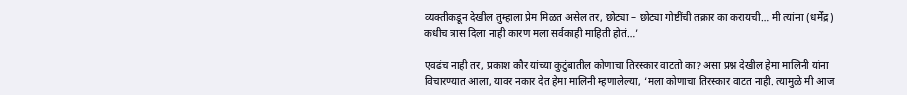व्यक्तीकडून देखील तुम्हाला प्रेम मिळत असेल तर, छोट्या – छोट्या गोष्टींची तक्रार का करायची… मी त्यांना (धर्मेंद्र) कधीच त्रास दिला नाही कारण मला सर्वकाही माहिती होतं…’

एवढंच नाही तर, प्रकाश कौर यांच्या कुटुंबातील कोणाचा तिरस्कार वाटतो का? असा प्रश्न देखील हेमा मालिनी यांना विचारण्यात आला, यावर नकार देत हेमा मालिनी म्हणालेल्या, ‘मला कोणाचा तिरस्कार वाटत नाही. त्यामुळे मी आज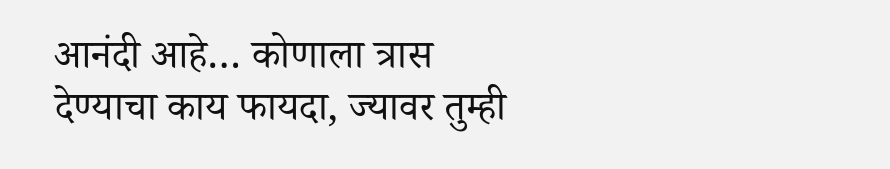आनंदी आहे… कोणाला त्रास देण्याचा काय फायदा, ज्यावर तुम्ही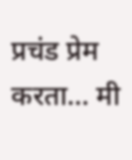प्रचंड प्रेम करता… मी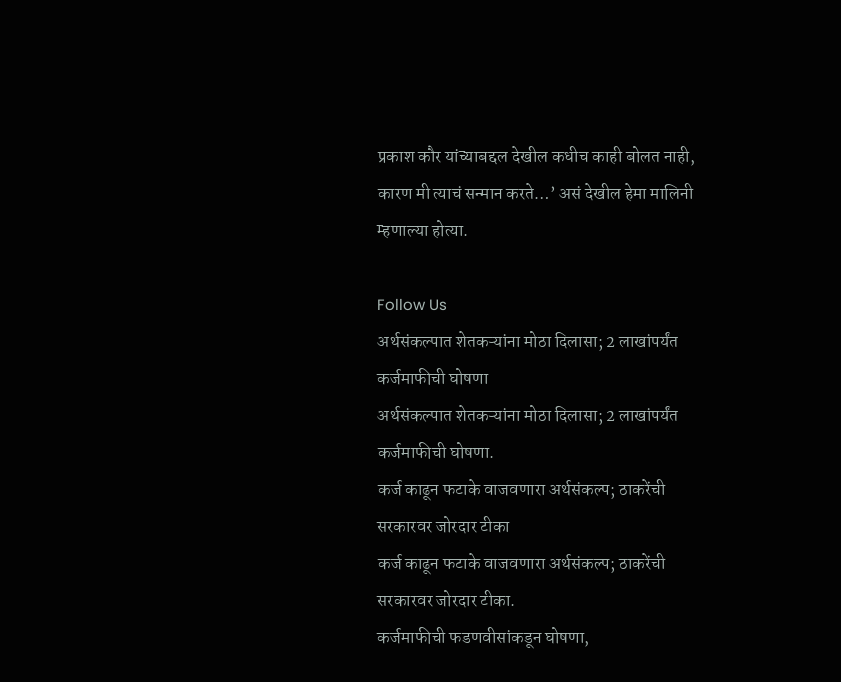प्रकाश कौर यांच्याबद्दल देखील कधीच काही बोलत नाही, कारण मी त्याचं सन्मान करते…’ असं देखील हेमा मालिनी म्हणाल्या होत्या.

Follow Us
अर्थसंकल्पात शेतकऱ्यांना मोठा दिलासा; 2 लाखांपर्यंत कर्जमाफीची घोषणा
अर्थसंकल्पात शेतकऱ्यांना मोठा दिलासा; 2 लाखांपर्यंत कर्जमाफीची घोषणा.
कर्ज काढून फटाके वाजवणारा अर्थसंकल्प; ठाकरेंची सरकारवर जोरदार टीका
कर्ज काढून फटाके वाजवणारा अर्थसंकल्प; ठाकरेंची सरकारवर जोरदार टीका.
कर्जमाफीची फडणवीसांकडून घोषणा,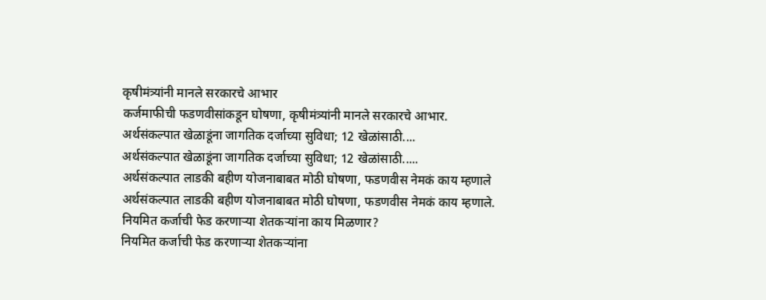कृषीमंत्र्यांनी मानले सरकारचे आभार
कर्जमाफीची फडणवीसांकडून घोषणा, कृषीमंत्र्यांनी मानले सरकारचे आभार.
अर्थसंकल्पात खेळाडूंना जागतिक दर्जाच्या सुविधा; 12 खेळांसाठी....
अर्थसंकल्पात खेळाडूंना जागतिक दर्जाच्या सुविधा; 12 खेळांसाठी.....
अर्थसंकल्पात लाडकी बहीण योजनाबाबत मोठी घोषणा, फडणवीस नेमकं काय म्हणाले
अर्थसंकल्पात लाडकी बहीण योजनाबाबत मोठी घोषणा, फडणवीस नेमकं काय म्हणाले.
नियमित कर्जाची फेड करणाऱ्या शेतकऱ्यांना काय मिळणार?
नियमित कर्जाची फेड करणाऱ्या शेतकऱ्यांना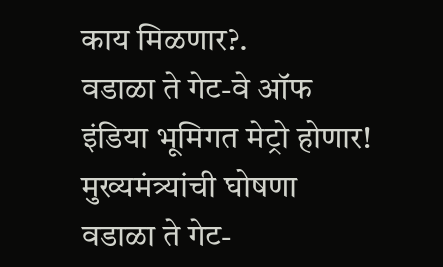काय मिळणार?.
वडाळा ते गेट-वे ऑफ इंडिया भूमिगत मेट्रो होणार! मुख्यमंत्र्यांची घोषणा
वडाळा ते गेट-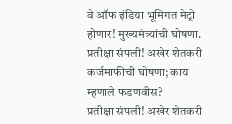वे ऑफ इंडिया भूमिगत मेट्रो होणार! मुख्यमंत्र्यांची घोषणा.
प्रतीक्षा संपली! अखेर शेतकरी कर्जमाफीची घोषणा; काय म्हणाले फडणवीस?
प्रतीक्षा संपली! अखेर शेतकरी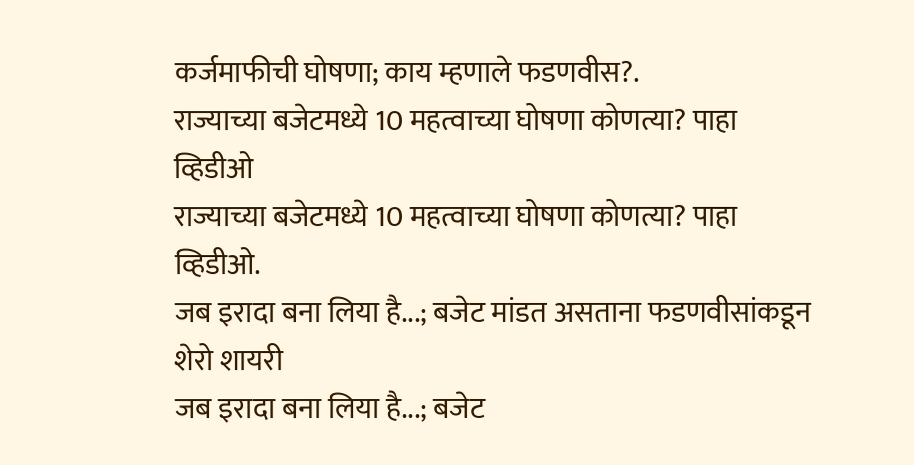कर्जमाफीची घोषणा; काय म्हणाले फडणवीस?.
राज्याच्या बजेटमध्ये 10 महत्वाच्या घोषणा कोणत्या? पाहा व्हिडीओ
राज्याच्या बजेटमध्ये 10 महत्वाच्या घोषणा कोणत्या? पाहा व्हिडीओ.
जब इरादा बना लिया है...; बजेट मांडत असताना फडणवीसांकडून शेरो शायरी
जब इरादा बना लिया है...; बजेट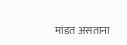मांडत असताना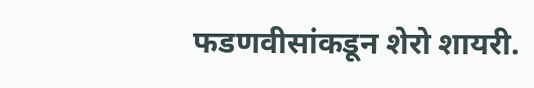फडणवीसांकडून शेरो शायरी.